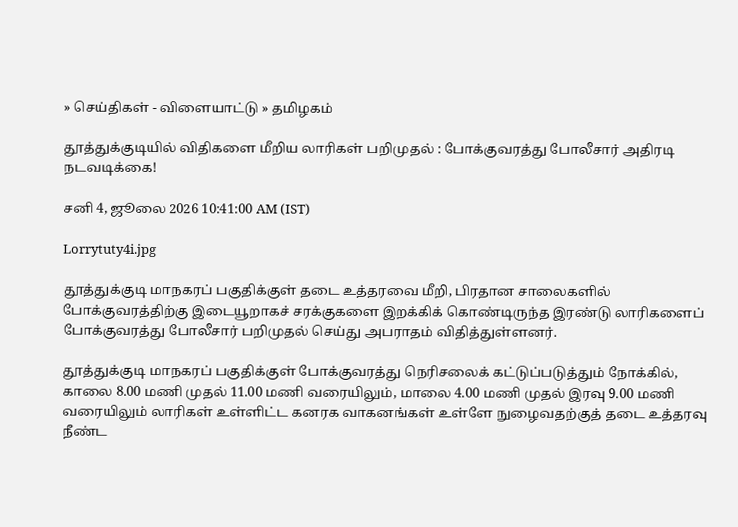» செய்திகள் - விளையாட்டு » தமிழகம்

தூத்துக்குடியில் விதிகளை மீறிய லாரிகள் பறிமுதல் : போக்குவரத்து போலீசார் அதிரடி நடவடிக்கை!

சனி 4, ஜூலை 2026 10:41:00 AM (IST)

Lorrytuty4i.jpg

தூத்துக்குடி மாநகரப் பகுதிக்குள் தடை உத்தரவை மீறி, பிரதான சாலைகளில் போக்குவரத்திற்கு இடையூறாகச் சரக்குகளை இறக்கிக் கொண்டிருந்த இரண்டு லாரிகளைப் போக்குவரத்து போலீசார் பறிமுதல் செய்து அபராதம் விதித்துள்ளனர்.

தூத்துக்குடி மாநகரப் பகுதிக்குள் போக்குவரத்து நெரிசலைக் கட்டுப்படுத்தும் நோக்கில், காலை 8.00 மணி முதல் 11.00 மணி வரையிலும், மாலை 4.00 மணி முதல் இரவு 9.00 மணி வரையிலும் லாரிகள் உள்ளிட்ட கனரக வாகனங்கள் உள்ளே நுழைவதற்குத் தடை உத்தரவு நீண்ட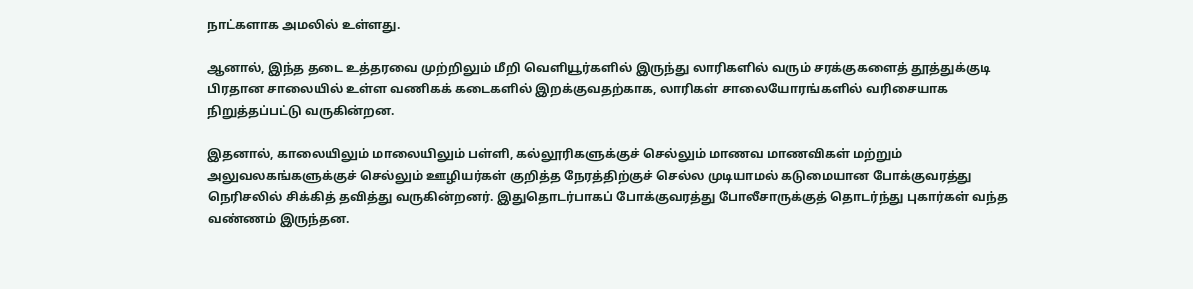நாட்களாக அமலில் உள்ளது.

ஆனால், இந்த தடை உத்தரவை முற்றிலும் மீறி வெளியூர்களில் இருந்து லாரிகளில் வரும் சரக்குகளைத் தூத்துக்குடி பிரதான சாலையில் உள்ள வணிகக் கடைகளில் இறக்குவதற்காக, லாரிகள் சாலையோரங்களில் வரிசையாக நிறுத்தப்பட்டு வருகின்றன.

இதனால், காலையிலும் மாலையிலும் பள்ளி, கல்லூரிகளுக்குச் செல்லும் மாணவ மாணவிகள் மற்றும் அலுவலகங்களுக்குச் செல்லும் ஊழியர்கள் குறித்த நேரத்திற்குச் செல்ல முடியாமல் கடுமையான போக்குவரத்து நெரிசலில் சிக்கித் தவித்து வருகின்றனர். இதுதொடர்பாகப் போக்குவரத்து போலீசாருக்குத் தொடர்ந்து புகார்கள் வந்த வண்ணம் இருந்தன.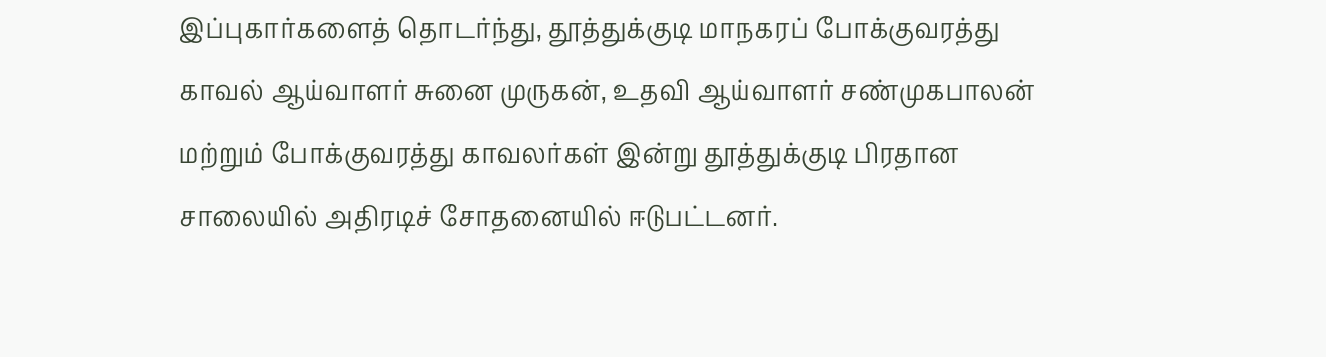இப்புகார்களைத் தொடர்ந்து, தூத்துக்குடி மாநகரப் போக்குவரத்து காவல் ஆய்வாளர் சுனை முருகன், உதவி ஆய்வாளர் சண்முகபாலன் மற்றும் போக்குவரத்து காவலர்கள் இன்று தூத்துக்குடி பிரதான சாலையில் அதிரடிச் சோதனையில் ஈடுபட்டனர்.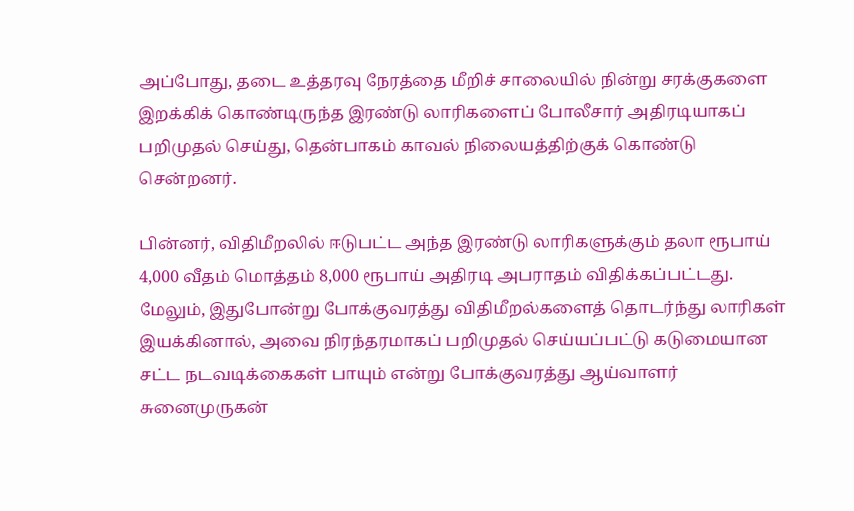அப்போது, தடை உத்தரவு நேரத்தை மீறிச் சாலையில் நின்று சரக்குகளை இறக்கிக் கொண்டிருந்த இரண்டு லாரிகளைப் போலீசார் அதிரடியாகப் பறிமுதல் செய்து, தென்பாகம் காவல் நிலையத்திற்குக் கொண்டு சென்றனர்.

பின்னர், விதிமீறலில் ஈடுபட்ட அந்த இரண்டு லாரிகளுக்கும் தலா ரூபாய் 4,000 வீதம் மொத்தம் 8,000 ரூபாய் அதிரடி அபராதம் விதிக்கப்பட்டது. மேலும், இதுபோன்று போக்குவரத்து விதிமீறல்களைத் தொடர்ந்து லாரிகள் இயக்கினால், அவை நிரந்தரமாகப் பறிமுதல் செய்யப்பட்டு கடுமையான சட்ட நடவடிக்கைகள் பாயும் என்று போக்குவரத்து ஆய்வாளர் சுனைமுருகன்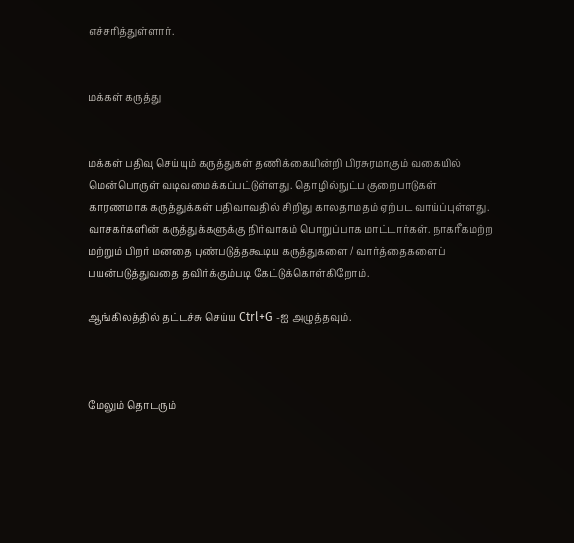எச்சரித்துள்ளார்.


மக்கள் கருத்து


மக்கள் பதிவு செய்யும் கருத்துகள் தணிக்கையின்றி பிரசுரமாகும் வகையில் மென்பொருள் வடிவமைக்கப்பட்டுள்ளது. தொழில்நுட்ப குறைபாடுகள் காரணமாக கருத்துக்கள் பதிவாவதில் சிறிது காலதாமதம் ஏற்பட வாய்ப்புள்ளது. வாசகர்களின் கருத்துக்களுக்கு நிர்வாகம் பொறுப்பாக மாட்டார்கள். நாகரீகமற்ற மற்றும் பிறர் மனதை புண்படுத்தகூடிய கருத்துகளை / வார்த்தைகளைப் பயன்படுத்துவதை தவிர்க்கும்படி கேட்டுக்கொள்கிறோம்.

ஆங்கிலத்தில் தட்டச்சு செய்ய Ctrl+G -ஐ அழுத்தவும்.



மேலும் தொடரும்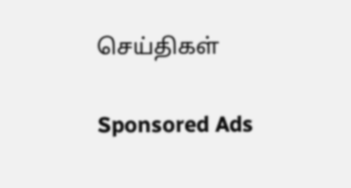செய்திகள்

Sponsored Ads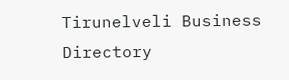Tirunelveli Business Directory